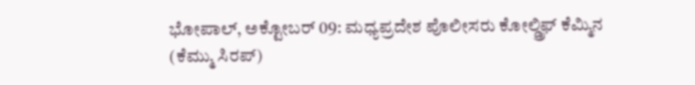ಭೋಪಾಲ್, ಅಕ್ಟೋಬರ್ 09: ಮಧ್ಯಪ್ರದೇಶ ಪೊಲೀಸರು ಕೋಲ್ಡ್ರಿಫ್ ಕೆಮ್ಮಿನ (ಕೆಮ್ಮು ಸಿರಪ್)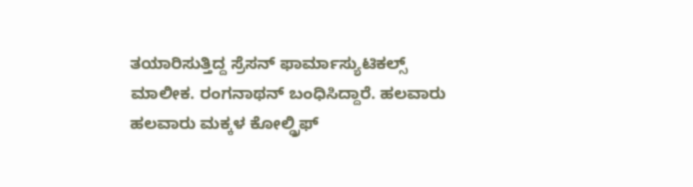ತಯಾರಿಸುತ್ತಿದ್ದ ಸ್ರೆಸನ್ ಫಾರ್ಮಾಸ್ಯುಟಿಕಲ್ಸ್ ಮಾಲೀಕ. ರಂಗನಾಥನ್ ಬಂಧಿಸಿದ್ದಾರೆ. ಹಲವಾರು ಹಲವಾರು ಮಕ್ಕಳ ಕೋಲ್ಡ್ರಿಫ್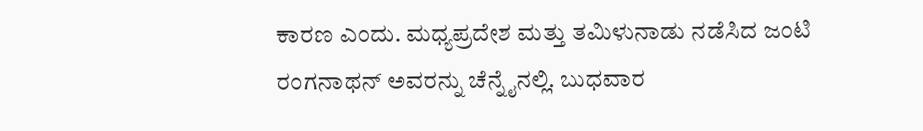ಕಾರಣ ಎಂದು. ಮಧ್ಯಪ್ರದೇಶ ಮತ್ತು ತಮಿಳುನಾಡು ನಡೆಸಿದ ಜಂಟಿ ರಂಗನಾಥನ್ ಅವರನ್ನು ಚೆನ್ನೈನಲ್ಲಿ. ಬುಧವಾರ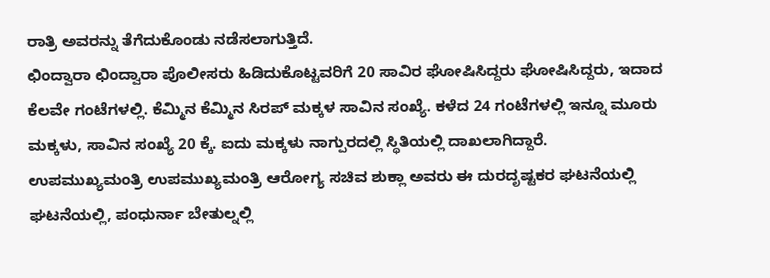ರಾತ್ರಿ ಅವರನ್ನು ತೆಗೆದುಕೊಂಡು ನಡೆಸಲಾಗುತ್ತಿದೆ.
ಛಿಂದ್ವಾರಾ ಛಿಂದ್ವಾರಾ ಪೊಲೀಸರು ಹಿಡಿದುಕೊಟ್ಟವರಿಗೆ 20 ಸಾವಿರ ಘೋಷಿಸಿದ್ದರು ಘೋಷಿಸಿದ್ದರು, ಇದಾದ ಕೆಲವೇ ಗಂಟೆಗಳಲ್ಲಿ. ಕೆಮ್ಮಿನ ಕೆಮ್ಮಿನ ಸಿರಪ್ ಮಕ್ಕಳ ಸಾವಿನ ಸಂಖ್ಯೆ. ಕಳೆದ 24 ಗಂಟೆಗಳಲ್ಲಿ ಇನ್ನೂ ಮೂರು ಮಕ್ಕಳು, ಸಾವಿನ ಸಂಖ್ಯೆ 20 ಕ್ಕೆ. ಐದು ಮಕ್ಕಳು ನಾಗ್ಪುರದಲ್ಲಿ ಸ್ಥಿತಿಯಲ್ಲಿ ದಾಖಲಾಗಿದ್ದಾರೆ.
ಉಪಮುಖ್ಯಮಂತ್ರಿ ಉಪಮುಖ್ಯಮಂತ್ರಿ ಆರೋಗ್ಯ ಸಚಿವ ಶುಕ್ಲಾ ಅವರು ಈ ದುರದೃಷ್ಟಕರ ಘಟನೆಯಲ್ಲಿ ಘಟನೆಯಲ್ಲಿ, ಪಂಧುರ್ನಾ ಬೇತುಲ್ನಲ್ಲಿ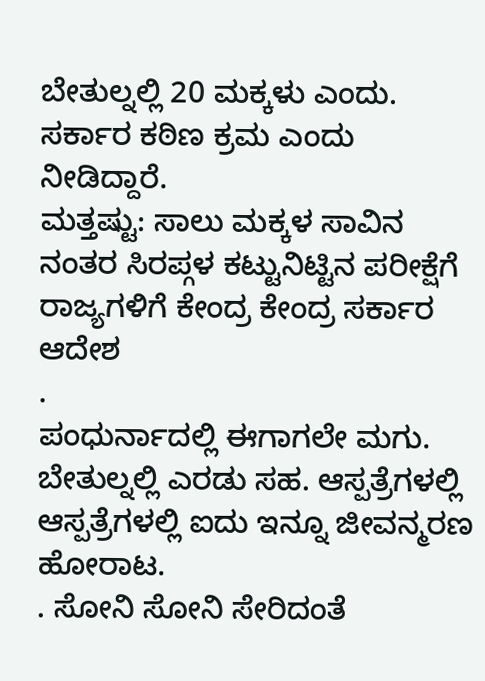ಬೇತುಲ್ನಲ್ಲಿ 20 ಮಕ್ಕಳು ಎಂದು. ಸರ್ಕಾರ ಕಠಿಣ ಕ್ರಮ ಎಂದು ನೀಡಿದ್ದಾರೆ.
ಮತ್ತಷ್ಟು: ಸಾಲು ಮಕ್ಕಳ ಸಾವಿನ ನಂತರ ಸಿರಪ್ಗಳ ಕಟ್ಟುನಿಟ್ಟಿನ ಪರೀಕ್ಷೆಗೆ ರಾಜ್ಯಗಳಿಗೆ ಕೇಂದ್ರ ಕೇಂದ್ರ ಸರ್ಕಾರ ಆದೇಶ
.
ಪಂಧುರ್ನಾದಲ್ಲಿ ಈಗಾಗಲೇ ಮಗು. ಬೇತುಲ್ನಲ್ಲಿ ಎರಡು ಸಹ. ಆಸ್ಪತ್ರೆಗಳಲ್ಲಿ ಆಸ್ಪತ್ರೆಗಳಲ್ಲಿ ಐದು ಇನ್ನೂ ಜೀವನ್ಮರಣ ಹೋರಾಟ.
. ಸೋನಿ ಸೋನಿ ಸೇರಿದಂತೆ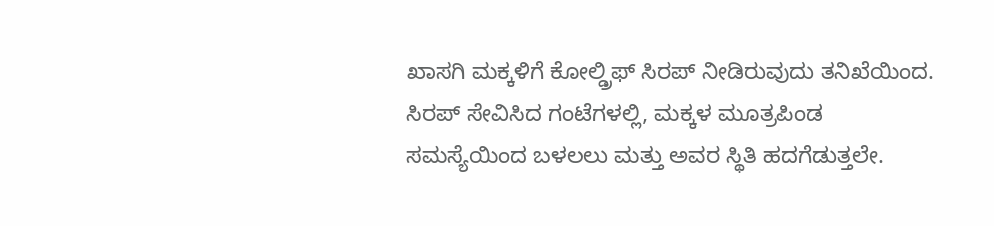ಖಾಸಗಿ ಮಕ್ಕಳಿಗೆ ಕೋಲ್ಡ್ರಿಫ್ ಸಿರಪ್ ನೀಡಿರುವುದು ತನಿಖೆಯಿಂದ. ಸಿರಪ್ ಸೇವಿಸಿದ ಗಂಟೆಗಳಲ್ಲಿ, ಮಕ್ಕಳ ಮೂತ್ರಪಿಂಡ ಸಮಸ್ಯೆಯಿಂದ ಬಳಲಲು ಮತ್ತು ಅವರ ಸ್ಥಿತಿ ಹದಗೆಡುತ್ತಲೇ.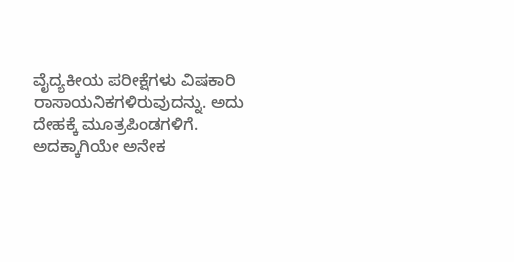ವೈದ್ಯಕೀಯ ಪರೀಕ್ಷೆಗಳು ವಿಷಕಾರಿ ರಾಸಾಯನಿಕಗಳಿರುವುದನ್ನು. ಅದು ದೇಹಕ್ಕೆ ಮೂತ್ರಪಿಂಡಗಳಿಗೆ. ಅದಕ್ಕಾಗಿಯೇ ಅನೇಕ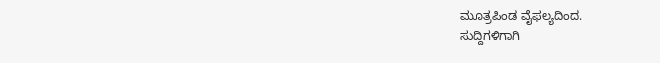ಮೂತ್ರಪಿಂಡ ವೈಫಲ್ಯದಿಂದ.
ಸುದ್ದಿಗಳಿಗಾಗಿ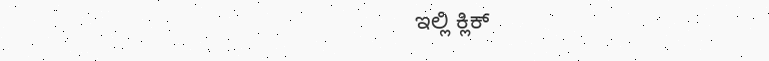ಇಲ್ಲಿ ಕ್ಲಿಕ್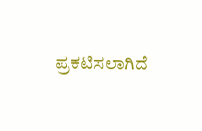ಪ್ರಕಟಿಸಲಾಗಿದೆ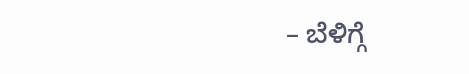– ಬೆಳಿಗ್ಗೆ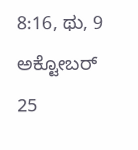8:16, ಥು, 9 ಅಕ್ಟೋಬರ್ 25